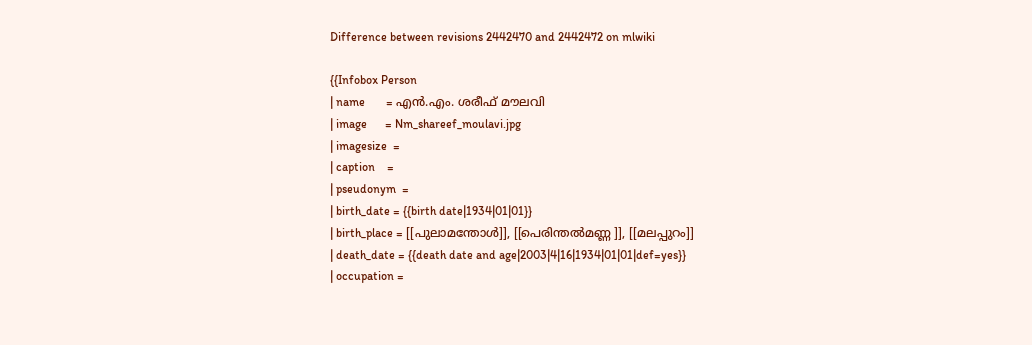Difference between revisions 2442470 and 2442472 on mlwiki

{{Infobox Person
| name       = എൻ.എം. ശരീഫ് മൗലവി
| image      = Nm_shareef_moulavi.jpg
| imagesize  =
| caption    =
| pseudonym  =
| birth_date = {{birth date|1934|01|01}}
| birth_place = [[പുലാമന്തോൾ]], [[പെരിന്തൽമണ്ണ ]], [[മലപ്പുറം]]
| death_date = {{death date and age|2003|4|16|1934|01|01|def=yes}}
| occupation =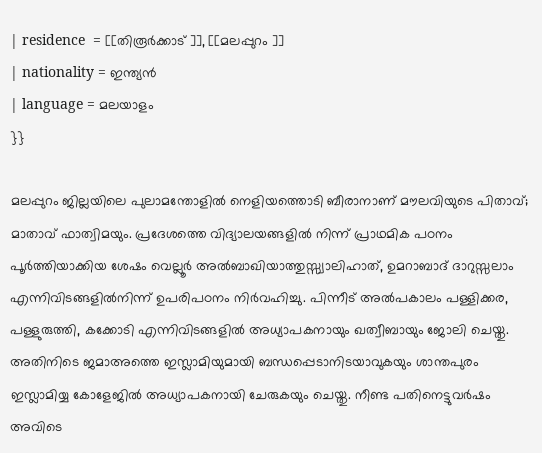| residence  = [[തിരൂർക്കാട് ]], [[മലപ്പുറം ]]
| nationality = ഇന്ത്യൻ
| language = മലയാളം
}}

മലപ്പുറം ജില്ലയിലെ പുലാമന്തോളിൽ നെളിയത്തൊടി ബീരാനാണ്‌ മൗലവിയുടെ പിതാവ്‌; മാതാവ്‌ ഫാത്വിമയും. പ്രദേശത്തെ വിദ്യാലയങ്ങളിൽ നിന്ന്‌ പ്രാഥമിക പഠനം പൂർത്തിയാക്കിയ ശേഷം വെല്ലൂർ അൽബാഖിയാത്തുസ്സ്വാലിഹാത്‌, ഉമറാബാദ്‌ ദാറുസ്സലാം എന്നിവിടങ്ങളിൽനിന്ന്‌ ഉപരിപഠനം നിർവഹിച്ചു. പിന്നീട്‌ അൽപകാലം പള്ളിക്കര, പള്ളുരുത്തി, കക്കോടി എന്നിവിടങ്ങളിൽ അധ്യാപകനായും ഖത്വീബായും ജോലി ചെയ്തു. അതിനിടെ ജമാഅത്തെ ഇസ്ലാമിയുമായി ബന്ധപ്പെടാനിടയാവുകയും ശാന്തപുരം ഇസ്ലാമിയ്യ കോളേജിൽ അധ്യാപകനായി ചേരുകയും ചെയ്തു. നീണ്ട പതിനെട്ടുവർഷം അവിടെ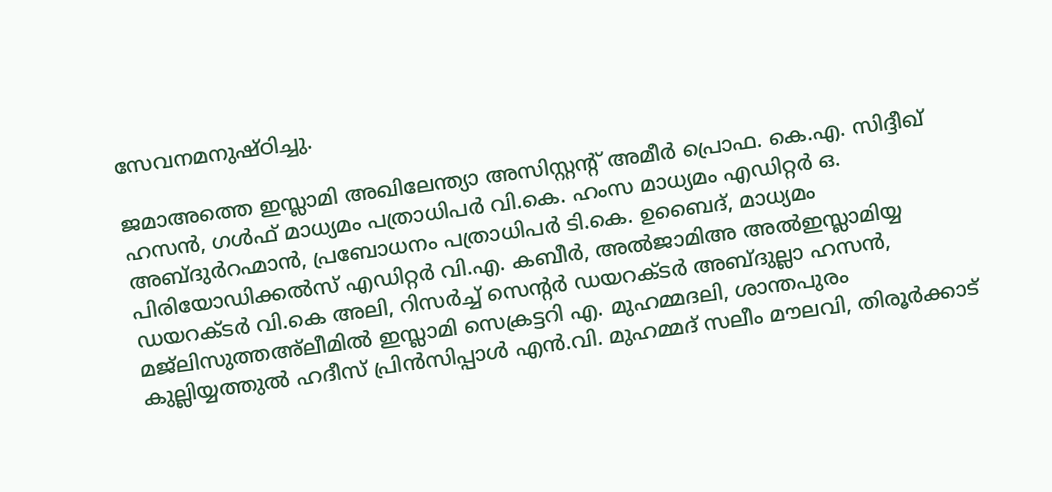സേവനമനുഷ്ഠിച്ചു.

ജമാഅത്തെ ഇസ്ലാമി അഖിലേന്ത്യാ അസിസ്റ്റന്റ്‌ അമീർ പ്രൊഫ. കെ.എ. സിദ്ദീഖ്‌ ഹസൻ, ഗൾഫ്‌ മാധ്യമം പത്രാധിപർ വി.കെ. ഹംസ മാധ്യമം എഡിറ്റർ ഒ. അബ്ദുർറഹ്മാൻ, പ്രബോധനം പത്രാധിപർ ടി.കെ. ഉബൈദ്‌, മാധ്യമം പിരിയോഡിക്കൽസ്‌ എഡിറ്റർ വി.എ. കബീർ, അൽജാമിഅ അൽഇസ്ലാമിയ്യ ഡയറക്ടർ വി.കെ അലി, റിസർച്ച്‌ സെന്റർ ഡയറക്ടർ അബ്ദുല്ലാ ഹസൻ, മജ്ലിസുത്തഅ്ല‍ീമിൽ ഇസ്ലാമി സെക്രട്ടറി എ. മുഹമ്മദലി, ശാന്തപുരം കുല്ലിയ്യത്തുൽ ഹദീസ്‌ പ്രിൻസിപ്പാൾ എൻ.വി. മുഹമ്മദ്‌ സലീം മൗലവി, തിരൂർക്കാട്‌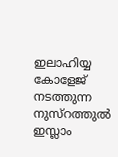ഇലാഹിയ്യ കോളേജ്‌ നടത്തുന്ന നുസ്‌റത്തുൽ ഇസ്ലാം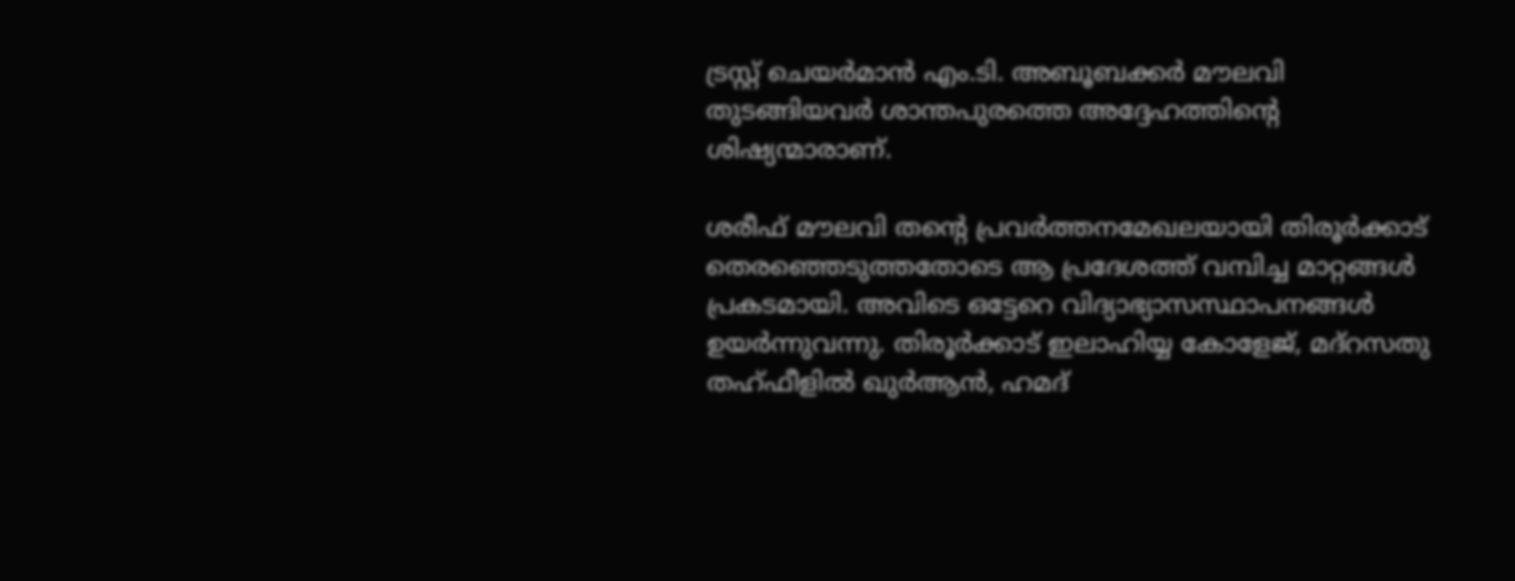ട്രസ്റ്റ്‌ ചെയർമാൻ എം.ടി. അബൂബക്കർ മൗലവി തുടങ്ങിയവർ ശാന്തപുരത്തെ അദ്ദേഹത്തിന്റെ ശിഷ്യന്മാരാണ്‌.

ശരീഫ്‌ മൗലവി തന്റെ പ്രവർത്തനമേഖലയായി തിരൂർക്കാട്‌ തെരഞ്ഞെടുത്തതോടെ ആ പ്രദേശത്ത്‌ വമ്പിച്ച മാറ്റങ്ങൾ പ്രകടമായി. അവിടെ ഒട്ടേറെ വിദ്യാഭ്യാസസ്ഥാപനങ്ങൾ ഉയർന്നുവന്നു. തിരൂർക്കാട്‌ ഇലാഹിയ്യ കോളേജ്‌, മദ്‌റസതു തഹ്ഫീളിൽ ഖുർആൻ, ഹമദ്‌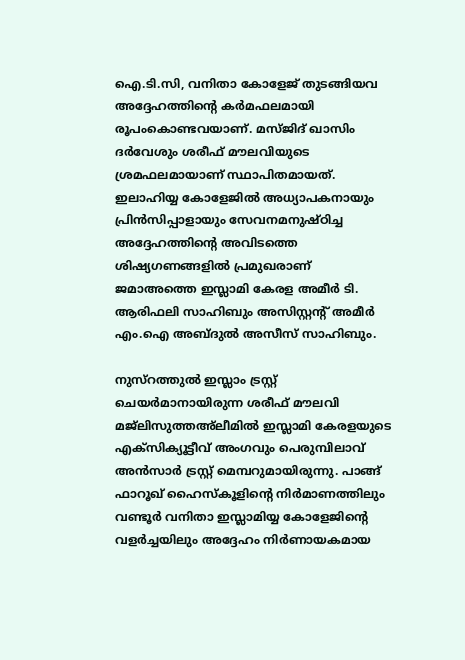ഐ.ടി.സി, വനിതാ കോളേജ്‌ തുടങ്ങിയവ അദ്ദേഹത്തിന്റെ കർമഫലമായി രൂപംകൊണ്ടവയാണ്‌. മസ്ജിദ്‌ ഖാസിം ദർവേശും ശരീഫ്‌ മൗലവിയുടെ ശ്രമഫലമായാണ്‌ സ്ഥാപിതമായത്‌. ഇലാഹിയ്യ കോളേജിൽ അധ്യാപകനായും പ്രിൻസിപ്പാളായും സേവനമനുഷ്ഠിച്ച അദ്ദേഹത്തിന്റെ അവിടത്തെ ശിഷ്യഗണങ്ങളിൽ പ്രമുഖരാണ്‌ ജമാഅത്തെ ഇസ്ലാമി കേരള അമീർ ടി. ആരിഫലി സാഹിബും അസിസ്റ്റന്റ്‌ അമീർ എം.ഐ അബ്ദുൽ അസീസ്‌ സാഹിബും.

നുസ്‌റത്തുൽ ഇസ്ലാം ട്രസ്റ്റ്‌ ചെയർമാനായിരുന്ന ശരീഫ്‌ മൗലവി മജ്ലിസുത്തഅ്ല‍ീമിൽ ഇസ്ലാമി കേരളയുടെ എക്സിക്യൂട്ടീവ്‌ അംഗവും പെരുമ്പിലാവ്‌ അൻസാർ ട്രസ്റ്റ്‌ മെമ്പറുമായിരുന്നു. പാങ്ങ്‌ ഫാറൂഖ്‌ ഹൈസ്കൂളിന്റെ നിർമാണത്തിലും വണ്ടൂർ വനിതാ ഇസ്ലാമിയ്യ കോളേജിന്റെ വളർച്ചയിലും അദ്ദേഹം നിർണായകമായ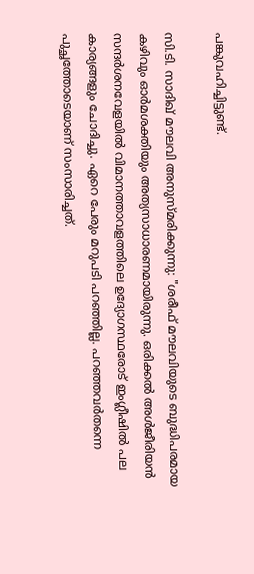പങ്കുവഹിച്ചിട്ടുണ്ട്‌.

സി.ടി. സാദിഖ്‌ മൗലവി അനുസ്മരിക്കുന്നു: "ശരീഫ്‌ മൗലവിയുടെ ബുദ്ധിപരമായ കഴിവും ഓർമശക്തിയും അത്യസാധാരണമായിരുന്നു. ഒരിക്കൽ അൾജീരിയൻ സന്ദർശനവേളയിൽ വിമാനത്താവളത്തിലെ ഉദ്യോഗസ്ഥരോട്‌ ഇംഗ്ലീഷിൽ പല കാര്യങ്ങളും ചോദിച്ചു. ഏറെ പേരും മറുപടി പറഞ്ഞില്ല. പറഞ്ഞവർതന്നെ പുച്ഛത്തോടെയാണ്‌ സംസാരിച്ചത്‌.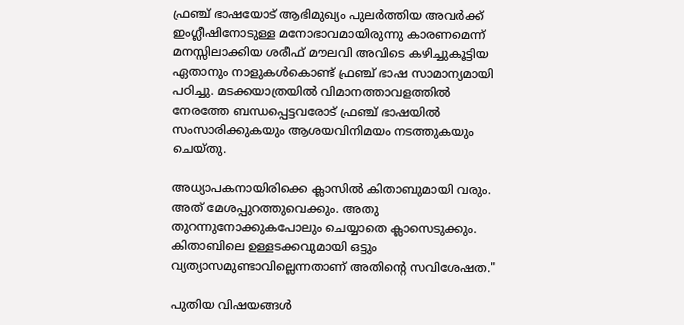ഫ്രഞ്ച്‌ ഭാഷയോട്‌ ആഭിമുഖ്യം പുലർത്തിയ അവർക്ക്‌ ഇംഗ്ലീഷിനോടുള്ള മനോഭാവമായിരുന്നു കാരണമെന്ന്‌ മനസ്സിലാക്കിയ ശരീഫ്‌ മൗലവി അവിടെ കഴിച്ചുകൂട്ടിയ ഏതാനും നാളുകൾകൊണ്ട്‌ ഫ്രഞ്ച്‌ ഭാഷ സാമാന്യമായി പഠിച്ചു. മടക്കയാത്രയിൽ വിമാനത്താവളത്തിൽ നേരത്തേ ബന്ധപ്പെട്ടവരോട്‌ ഫ്രഞ്ച്‌ ഭാഷയിൽ സംസാരിക്കുകയും ആശയവിനിമയം നടത്തുകയും ചെയ്തു.

അധ്യാപകനായിരിക്കെ ക്ലാസിൽ കിതാബുമായി വരും. അത്‌ മേശപ്പുറത്തുവെക്കും. അതു തുറന്നുനോക്കുകപോലും ചെയ്യാതെ ക്ലാസെടുക്കും. കിതാബിലെ ഉള്ളടക്കവുമായി ഒട്ടും വ്യത്യാസമുണ്ടാവില്ലെന്നതാണ്‌ അതിന്റെ സവിശേഷത."

പുതിയ വിഷയങ്ങൾ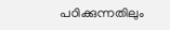പഠിക്കുന്നതിലും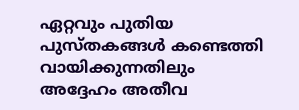ഏറ്റവും പുതിയ പുസ്തകങ്ങൾ കണ്ടെത്തി വായിക്കുന്നതിലും അദ്ദേഹം അതീവ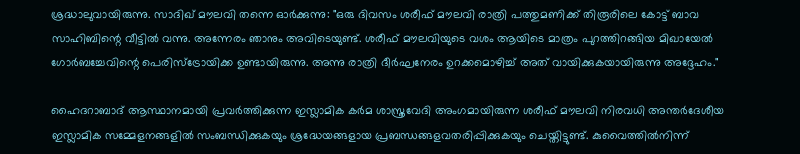ശ്രദ്ധാലുവായിരുന്നു. സാദിഖ്‌ മൗലവി തന്നെ ഓർക്കുന്നു: "ഒരു ദിവസം ശരീഫ്‌ മൗലവി രാത്രി പത്തുമണിക്ക്‌ തിരൂരിലെ കോട്ട്‌ ബാവ സാഹിബിന്റെ വീട്ടിൽ വന്നു. അന്നേരം ഞാനും അവിടെയുണ്ട്‌. ശരീഫ്‌ മൗലവിയുടെ വശം ആയിടെ മാത്രം പുറത്തിറങ്ങിയ മിഖായേൽ ഗോർബച്ചേവിന്റെ പെരിസ്ട്രോയിക്ക ഉണ്ടായിരുന്നു. അന്നു രാത്രി ദീർഘനേരം ഉറക്കമൊഴിച്ച്‌ അത്‌ വായിക്കുകയായിരുന്നു അദ്ദേഹം."

ഹൈദറാബാദ്‌ ആസ്ഥാനമായി പ്രവർത്തിക്കുന്ന ഇസ്ലാമിക കർമ ശാസ്ത്രവേദി അംഗമായിരുന്ന ശരീഫ്‌ മൗലവി നിരവധി അന്തർദേശീയ ഇസ്ലാമിക സമ്മേളനങ്ങളിൽ സംബന്ധിക്കുകയും ശ്രദ്ധേയങ്ങളായ പ്രബന്ധങ്ങളവതരിപ്പിക്കുകയും ചെയ്തിട്ടുണ്ട്‌. കുവൈത്തിൽനിന്ന്‌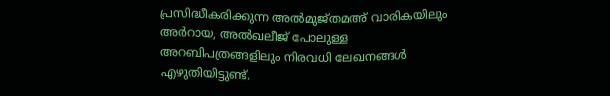പ്രസിദ്ധീകരിക്കുന്ന അൽമുജ്തമഅ്‌ വാരികയിലും അർറായ, അൽഖലീജ്‌ പോലുള്ള അറബിപത്രങ്ങളിലും നിരവധി ലേഖനങ്ങൾ എഴുതിയിട്ടുണ്ട്‌.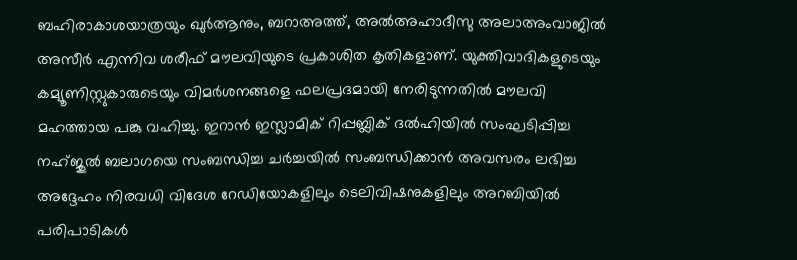ബഹിരാകാശയാത്രയും ഖുർആനും, ബറാഅത്ത്‌, അൽഅഹാദീസു അലാഅംവാജിൽ അസീർ എന്നിവ ശരീഫ്‌ മൗലവിയുടെ പ്രകാശിത കൃതികളാണ്‌. യുക്തിവാദികളുടെയും കമ്യൂണിസ്റ്റുകാരുടെയും വിമർശനങ്ങളെ ഫലപ്രദമായി നേരിടുന്നതിൽ മൗലവി മഹത്തായ പങ്കു വഹിച്ചു. ഇറാൻ ഇസ്ലാമിക്‌ റിപ്പബ്ലിക്‌ ദൽഹിയിൽ സംഘടിപ്പിച്ച നഹ്ജുൽ ബലാഗയെ സംബന്ധിച്ച ചർച്ചയിൽ സംബന്ധിക്കാൻ അവസരം ലഭിച്ച അദ്ദേഹം നിരവധി വിദേശ റേഡിയോകളിലും ടെലിവിഷനുകളിലും അറബിയിൽ പരിപാടികൾ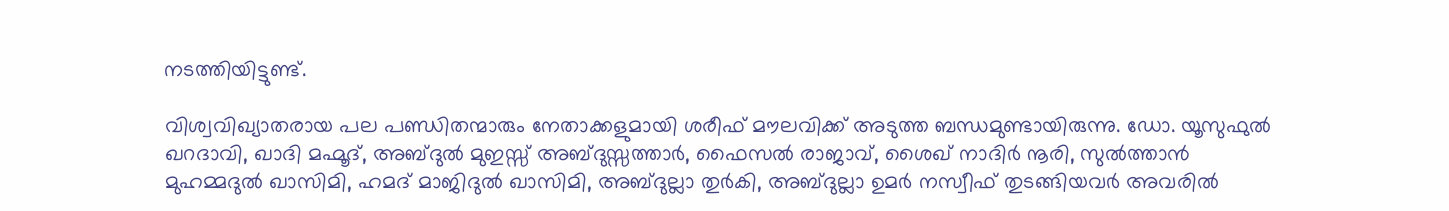നടത്തിയിട്ടുണ്ട്‌.

വിശ്വവിഖ്യാതരായ പല പണ്ഡിതന്മാരും നേതാക്കളുമായി ശരീഫ്‌ മൗലവിക്ക്‌ അടുത്ത ബന്ധമുണ്ടായിരുന്നു. ഡോ. യൂസുഫുൽ ഖറദാവി, ഖാദി മഹ്മൂദ്‌, അബ്ദുൽ മുഇസ്സ്‌ അബ്ദുസ്സത്താർ, ഫൈസൽ രാജാവ്‌, ശൈഖ്‌ നാദിർ നൂരി, സുൽത്താൻ മുഹമ്മദുൽ ഖാസിമി, ഹമദ്‌ മാജിദുൽ ഖാസിമി, അബ്ദുല്ലാ തുർകി, അബ്ദുല്ലാ ഉമർ നസ്വീഫ്‌ തുടങ്ങിയവർ അവരിൽ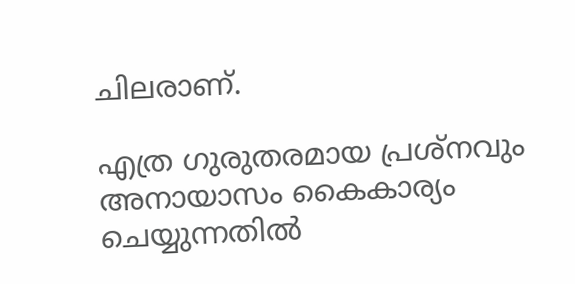ചിലരാണ്‌.

എത്ര ഗുരുതരമായ പ്രശ്നവും അനായാസം കൈകാര്യം ചെയ്യുന്നതിൽ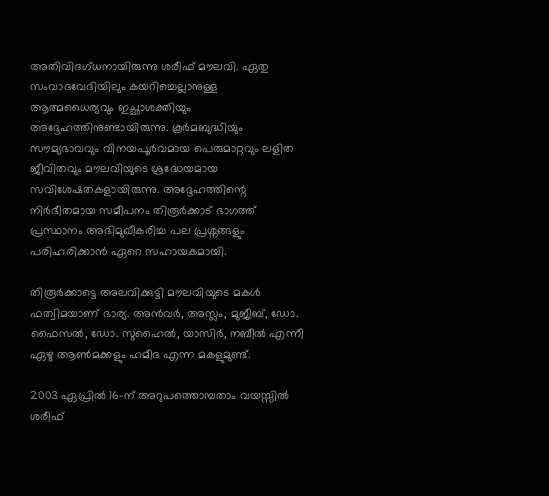അതിവിദഗ്ധനായിരുന്നു ശരീഫ്‌ മൗലവി. ഏതു സംവാദവേദിയിലും കയറിച്ചെല്ലാനുള്ള ആത്മധൈര്യവും ഇച്ഛാശക്തിയും അദ്ദേഹത്തിനുണ്ടായിരുന്നു. കൂർമബുദ്ധിയും സൗമ്യഭാവവും വിനയപൂർവമായ പെരുമാറ്റവും ലളിത ജീവിതവും മൗലവിയുടെ ശ്രദ്ധേയമായ സവിശേഷതകളായിരുന്നു. അദ്ദേഹത്തിന്റെ നിർഭീതമായ സമീപനം തിരൂർക്കാട്‌ ഭാഗത്ത്‌ പ്രസ്ഥാനം അഭിമുഖീകരിച്ച പല പ്രശ്നങ്ങളും പരിഹരിക്കാൻ ഏറെ സഹായകമായി.

തിരൂർക്കാട്ടെ അലവിക്കുട്ടി മൗലവിയുടെ മകൾ ഫത്വിമയാണ്‌ ഭാര്യ. അൻവർ, അസ്ലം, മുജീബ്‌, ഡോ. ഫൈസൽ, ഡോ. സുഹൈൽ, യാസിർ, നബീൽ എന്നീ ഏഴു ആൺമക്കളും ഹമീദ എന്ന മകളുമുണ്ട്‌.

2003 ഏപ്രിൽ 16-ന്‌ അറുപത്തൊമ്പതാം വയസ്സിൽ ശരീഫ്‌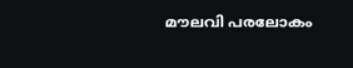മൗലവി പരലോകം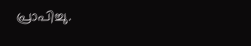പ്രാപിച്ചു.